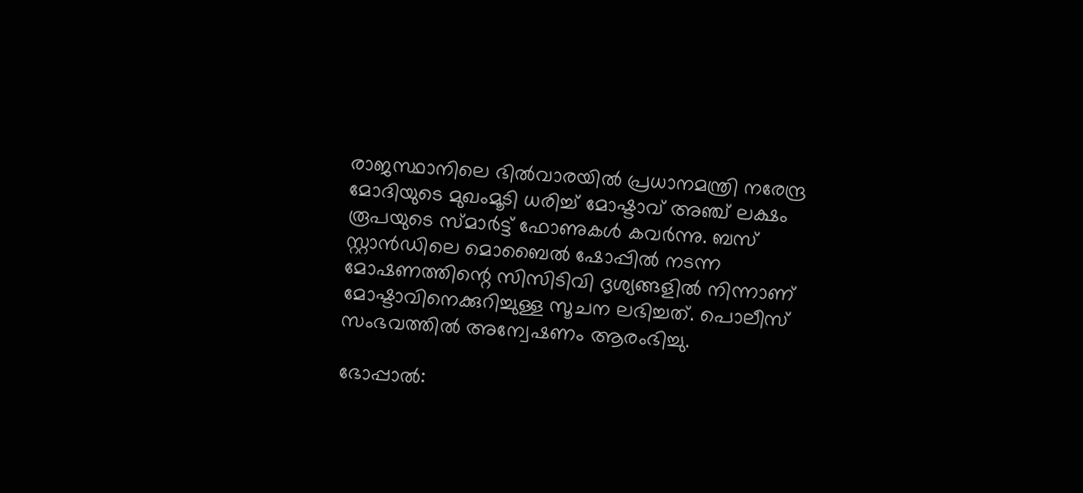രാജസ്ഥാനിലെ ഭിൽവാരയിൽ പ്രധാനമന്ത്രി നരേന്ദ്ര മോദിയുടെ മുഖംമൂടി ധരിച്ച് മോഷ്ടാവ് അഞ്ച് ലക്ഷം രൂപയുടെ സ്മാർട്ട് ഫോണുകൾ കവർന്നു. ബസ് സ്റ്റാൻഡിലെ മൊബൈൽ ഷോപ്പിൽ നടന്ന മോഷണത്തിന്റെ സിസിടിവി ദൃശ്യങ്ങളിൽ നിന്നാണ് മോഷ്ടാവിനെക്കുറിച്ചുള്ള സൂചന ലഭിച്ചത്. പൊലീസ് സംഭവത്തിൽ അന്വേഷണം ആരംഭിച്ചു.

ഭോപ്പാൽ: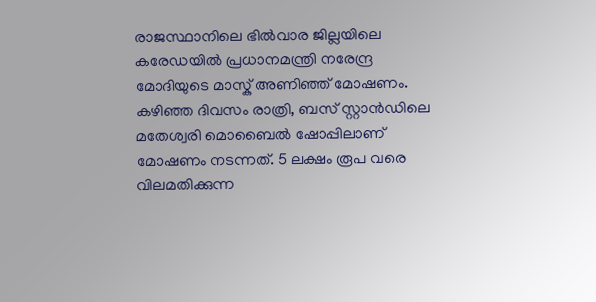രാജസ്ഥാനിലെ ഭിൽവാര ജില്ലയിലെ കരേഡയിൽ പ്രധാനമന്ത്രി നരേന്ദ്ര മോദിയുടെ മാസ്ക് അണിഞ്ഞ് മോഷണം. കഴിഞ്ഞ ദിവസം രാത്രി, ബസ് സ്റ്റാൻഡിലെ മതേശ്വരി മൊബൈൽ ഷോപ്പിലാണ് മോഷണം നടന്നത്. 5 ലക്ഷം രൂപ വരെ വിലമതിക്കുന്ന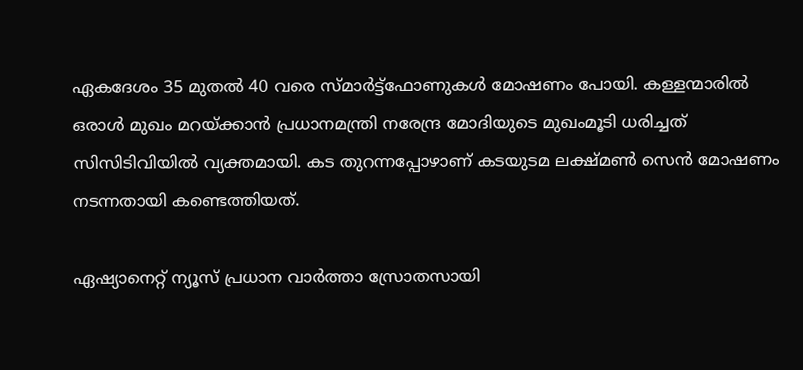ഏകദേശം 35 മുതൽ 40 വരെ സ്മാർട്ട്‌ഫോണുകൾ മോഷണം പോയി. കള്ളന്മാരിൽ ഒരാൾ മുഖം മറയ്ക്കാൻ പ്രധാനമന്ത്രി നരേന്ദ്ര മോദിയുടെ മുഖംമൂടി ധരിച്ചത് സിസിടിവിയിൽ വ്യക്തമായി. കട തുറന്നപ്പോഴാണ് കടയുടമ ലക്ഷ്മൺ സെൻ മോഷണം നടന്നതായി കണ്ടെത്തിയത്.

ഏഷ്യാനെറ്റ് ന്യൂസ് പ്രധാന വാർത്താ സ്രോതസായി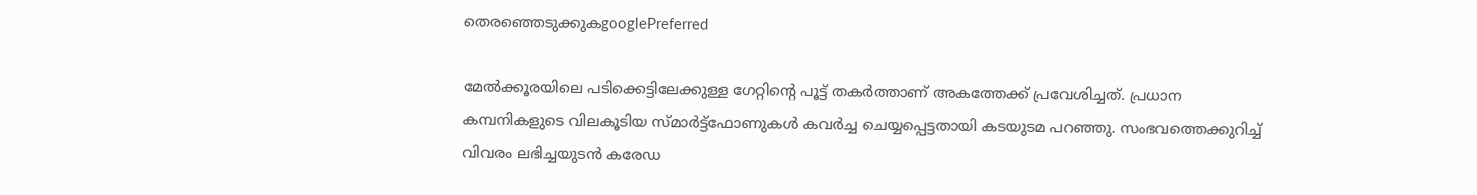തെരഞ്ഞെടുക്കുകgooglePreferred

മേൽക്കൂരയിലെ പടിക്കെട്ടിലേക്കുള്ള ഗേറ്റിന്റെ പൂട്ട് തകർത്താണ് അകത്തേക്ക് പ്രവേശിച്ചത്. പ്രധാന കമ്പനികളുടെ വിലകൂടിയ സ്മാർട്ട്‌ഫോണുകൾ കവർച്ച ചെയ്യപ്പെട്ടതായി കടയുടമ പറഞ്ഞു. സംഭവത്തെക്കുറിച്ച് വിവരം ലഭിച്ചയുടൻ കരേഡ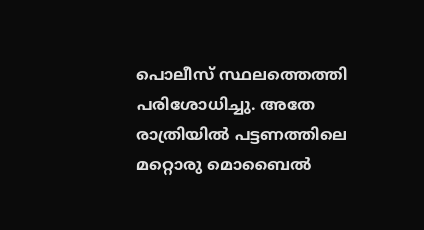പൊലീസ് സ്ഥലത്തെത്തി പരിശോധിച്ചു. അതേ രാത്രിയിൽ പട്ടണത്തിലെ മറ്റൊരു മൊബൈൽ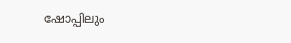ഷോപ്പിലും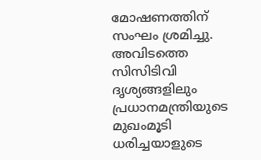മോഷണത്തിന് സംഘം ശ്രമിച്ചു. അവിടത്തെ സിസിടിവി ദൃശ്യങ്ങളിലും പ്രധാനമന്ത്രിയുടെ മുഖംമൂടി ധരിച്ചയാളുടെ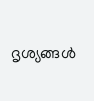ദൃശ്യങ്ങൾ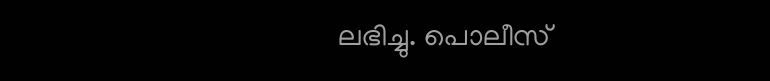ലഭിച്ചു. പൊലീസ്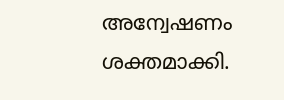അന്വേഷണം ശക്തമാക്കി.